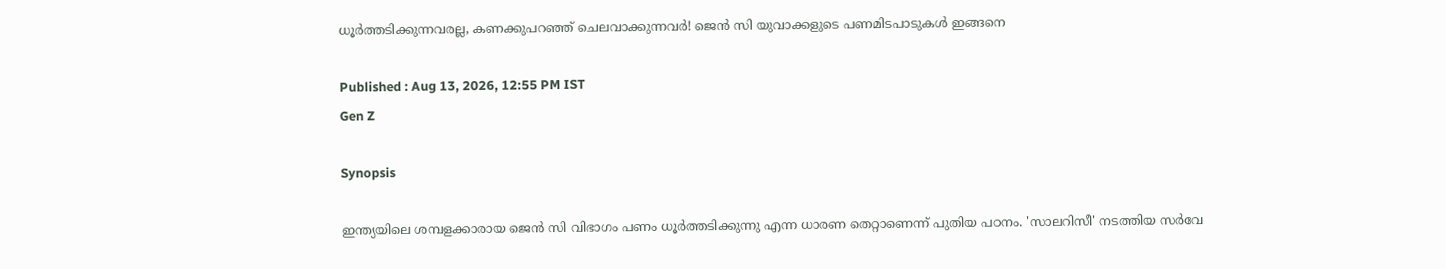ധൂർത്തടിക്കുന്നവരല്ല, കണക്കുപറഞ്ഞ് ചെലവാക്കുന്നവർ! ജെൻ സി യുവാക്കളുടെ പണമിടപാടുകൾ ഇങ്ങനെ

Published : Aug 13, 2026, 12:55 PM IST
Gen Z

Synopsis

ഇന്ത്യയിലെ ശമ്പളക്കാരായ ജെൻ സി വിഭാഗം പണം ധൂർത്തടിക്കുന്നു എന്ന ധാരണ തെറ്റാണെന്ന് പുതിയ പഠനം. 'സാലറിസീ' നടത്തിയ സർവേ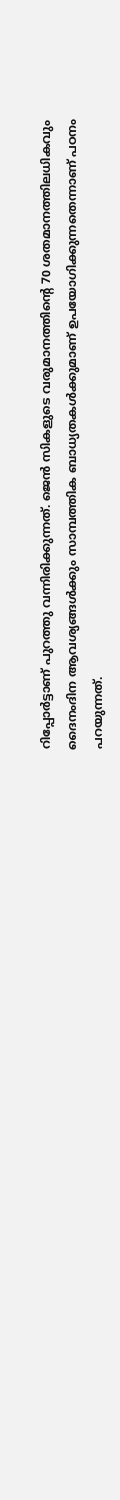റിപ്പോർട്ടാണ് പുറത്തു വന്നിരിക്കുന്നത്. ജെൻ സികളുടെ വരുമാനത്തിന്റെ 70 ശതമാനത്തിലധികവും ദൈനംദിന ആവശ്യങ്ങൾക്കും സാമ്പത്തിക ബാധ്യതകൾക്കുമാണ് ഉപയോഗിക്കുന്നതെന്നാണ് പഠനം പറയുന്നത്.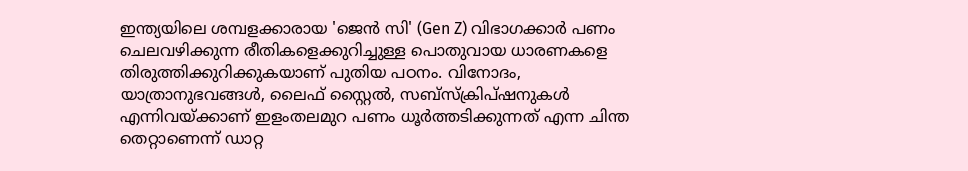ഇന്ത്യയിലെ ശമ്പളക്കാരായ 'ജെൻ സി' (Gen Z) വിഭാഗക്കാർ പണം ചെലവഴിക്കുന്ന രീതികളെക്കുറിച്ചുള്ള പൊതുവായ ധാരണകളെ തിരുത്തിക്കുറിക്കുകയാണ് പുതിയ പഠനം. വിനോദം, യാത്രാനുഭവങ്ങൾ, ലൈഫ് സ്റ്റൈൽ, സബ്‌സ്‌ക്രിപ്ഷനുകൾ എന്നിവയ്ക്കാണ് ഇളംതലമുറ പണം ധൂർത്തടിക്കുന്നത് എന്ന ചിന്ത തെറ്റാണെന്ന് ഡാറ്റ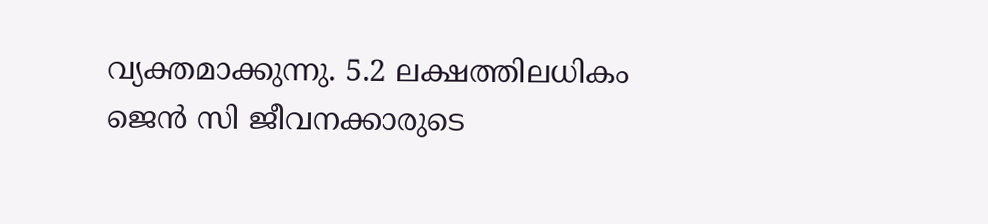വ്യക്തമാക്കുന്നു. 5.2 ലക്ഷത്തിലധികം ജെൻ സി ജീവനക്കാരുടെ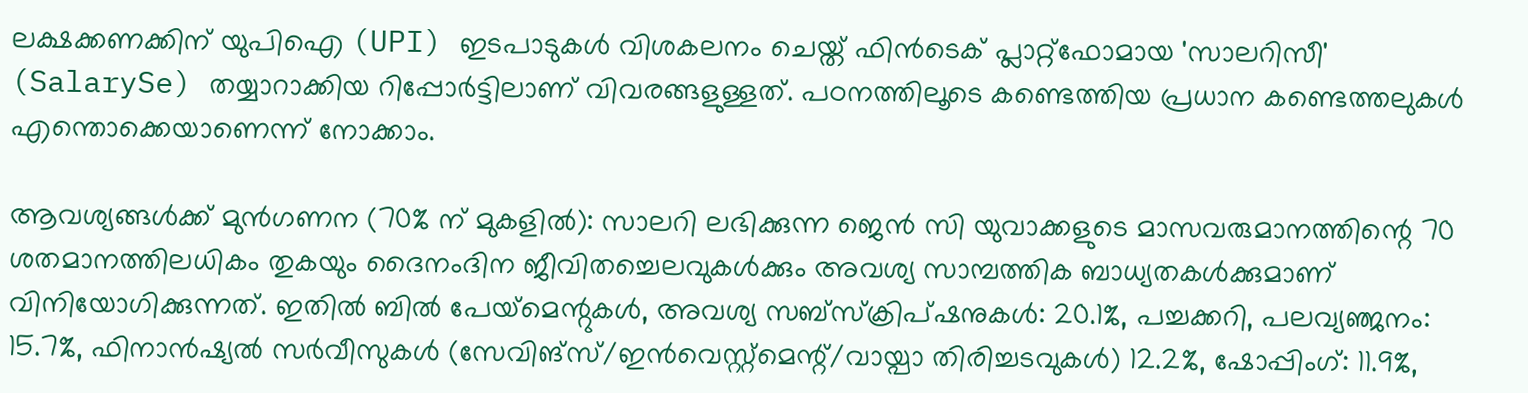ലക്ഷക്കണക്കിന് യുപിഐ (UPI) ഇടപാടുകൾ വിശകലനം ചെയ്ത് ഫിൻടെക് പ്ലാറ്റ്‌ഫോമായ 'സാലറിസീ' (SalarySe) തയ്യാറാക്കിയ റിപ്പോർട്ടിലാണ് വിവരങ്ങളുള്ളത്. പഠനത്തിലൂടെ കണ്ടെത്തിയ പ്രധാന കണ്ടെത്തലുകൾ എന്തൊക്കെയാണെന്ന് നോക്കാം.

ആവശ്യങ്ങൾക്ക് മുൻഗണന (70% ന് മുകളിൽ): സാലറി ലഭിക്കുന്ന ജെൻ സി യുവാക്കളുടെ മാസവരുമാനത്തിന്റെ 70 ശതമാനത്തിലധികം തുകയും ദൈനംദിന ജീവിതച്ചെലവുകൾക്കും അവശ്യ സാമ്പത്തിക ബാധ്യതകൾക്കുമാണ് വിനിയോഗിക്കുന്നത്. ഇതിൽ ബിൽ പേയ്‌മെന്റുകൾ, അവശ്യ സബ്‌സ്‌ക്രിപ്ഷനുകൾ: 20.1%, പച്ചക്കറി, പലവ്യഞ്ജനം: 15.7%, ഫിനാൻഷ്യൽ സർവീസുകൾ (സേവിങ്സ്/ഇൻവെസ്റ്റ്മെന്റ്/വായ്പാ തിരിച്ചടവുകൾ) 12.2%, ഷോപ്പിംഗ്: 11.9%,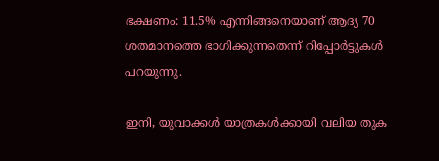ഭക്ഷണം: 11.5% എന്നിങ്ങനെയാണ് ആദ്യ 70 ശതമാനത്തെ ഭാഗിക്കുന്നതെന്ന് റിപ്പോർട്ടുകൾ പറയുന്നു.

ഇനി, യുവാക്കൾ യാത്രകൾക്കായി വലിയ തുക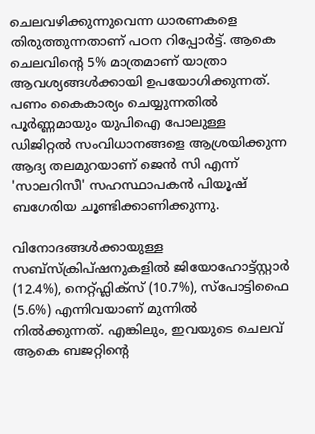ചെലവഴിക്കുന്നുവെന്ന ധാരണകളെ തിരുത്തുന്നതാണ് പഠന റിപ്പോർട്ട്. ആകെ ചെലവിന്റെ 5% മാത്രമാണ് യാത്രാ ആവശ്യങ്ങൾക്കായി ഉപയോഗിക്കുന്നത്. പണം കൈകാര്യം ചെയ്യുന്നതിൽ പൂർണ്ണമായും യുപിഐ പോലുള്ള ഡിജിറ്റൽ സംവിധാനങ്ങളെ ആശ്രയിക്കുന്ന ആദ്യ തലമുറയാണ് ജെൻ സി എന്ന് 'സാലറിസീ' സഹസ്ഥാപകൻ പിയൂഷ് ബഗേരിയ ചൂണ്ടിക്കാണിക്കുന്നു.

വിനോദങ്ങൾക്കായുള്ള സബ്‌സ്‌ക്രിപ്ഷനുകളിൽ ജിയോഹോട്ട്സ്റ്റാർ (12.4%), നെറ്റ്ഫ്ലിക്സ് (10.7%), സ്പോട്ടിഫൈ (5.6%) എന്നിവയാണ് മുന്നിൽ നിൽക്കുന്നത്. എങ്കിലും, ഇവയുടെ ചെലവ് ആകെ ബജറ്റിന്റെ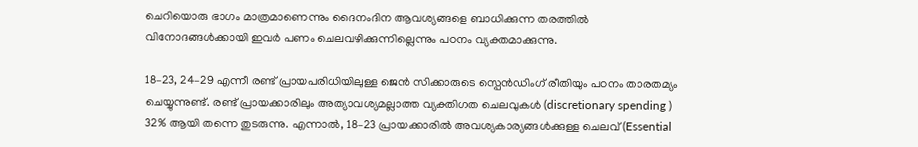ചെറിയൊരു ഭാഗം മാത്രമാണെന്നും ദൈനംദിന ആവശ്യങ്ങളെ ബാധിക്കുന്ന തരത്തിൽ വിനോദങ്ങൾക്കായി ഇവർ പണം ചെലവഴിക്കുന്നില്ലെന്നും പഠനം വ്യക്തമാക്കുന്നു.

18–23, 24–29 എന്നീ രണ്ട് പ്രായപരിധിയിലുള്ള ജെൻ സിക്കാരുടെ സ്പെൻഡിംഗ് രീതിയും പഠനം താരതമ്യം ചെയ്യുന്നുണ്ട്. രണ്ട് പ്രായക്കാരിലും അത്യാവശ്യമല്ലാത്ത വ്യക്തിഗത ചെലവുകൾ (discretionary spending ) 32% ആയി തന്നെ തുടരുന്നു. എന്നാൽ, 18–23 പ്രായക്കാരിൽ അവശ്യകാര്യങ്ങൾക്കുള്ള ചെലവ് (Essential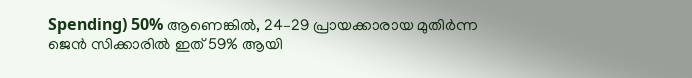Spending) 50% ആണെങ്കിൽ, 24–29 പ്രായക്കാരായ മുതിർന്ന ജെൻ സിക്കാരിൽ ഇത് 59% ആയി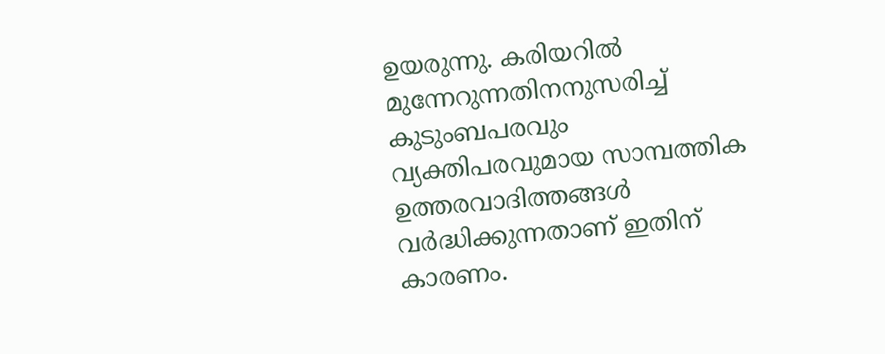ഉയരുന്നു. കരിയറിൽ മുന്നേറുന്നതിനനുസരിച്ച് കുടുംബപരവും വ്യക്തിപരവുമായ സാമ്പത്തിക ഉത്തരവാദിത്തങ്ങൾ വർദ്ധിക്കുന്നതാണ് ഇതിന് കാരണം.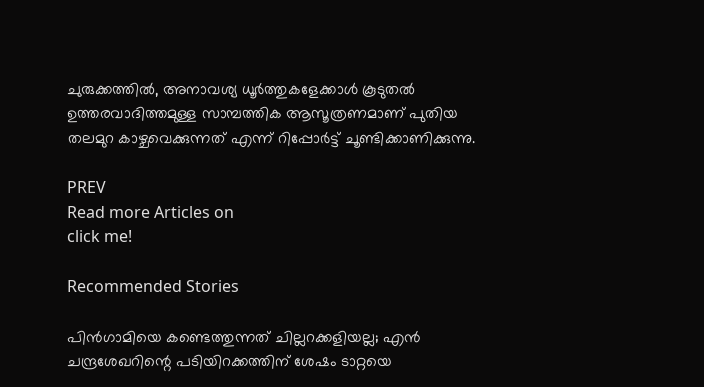ചുരുക്കത്തിൽ, അനാവശ്യ ധൂർത്തുകളേക്കാൾ കൂടുതൽ ഉത്തരവാദിത്തമുള്ള സാമ്പത്തിക ആസൂത്രണമാണ് പുതിയ തലമുറ കാഴ്ചവെക്കുന്നത് എന്ന് റിപ്പോർട്ട് ചൂണ്ടിക്കാണിക്കുന്നു.

PREV
Read more Articles on
click me!

Recommended Stories

പിന്‍ഗാമിയെ കണ്ടെത്തുന്നത് ചില്ലറക്കളിയല്ല; എൻ ചന്ദ്രശേഖറിന്റെ പടിയിറക്കത്തിന് ശേഷം ടാറ്റയെ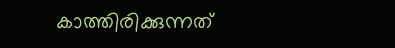കാത്തിരിക്കുന്നത്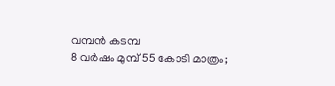വമ്പന്‍ കടമ്പ
8 വര്‍ഷം മുമ്പ് 55 കോടി മാത്രം;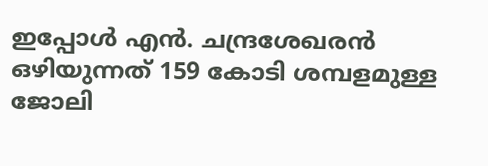ഇപ്പോൾ എന്‍. ചന്ദ്രശേഖരന്‍ ഒഴിയുന്നത് 159 കോടി ശമ്പളമുള്ള ജോലി